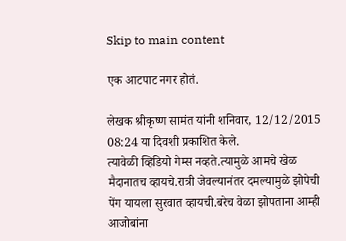Skip to main content

एक आटपाट नगर होतं.

लेखक श्रीकृष्ण सामंत यांनी शनिवार, 12/12/2015 08:24 या दिवशी प्रकाशित केले.
त्यावेळी व्हिडियो गेम्स नव्हते.त्यामुळे आमचे खेळ मैदानातच व्हायचे.रात्री जेवल्यानंतर दमल्यामुळे झोपेची पेंग यायला सुरवात व्हायची.बरेच वेळा झोपताना आम्ही आजोबांना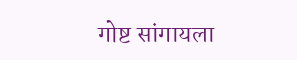गोष्ट सांगायला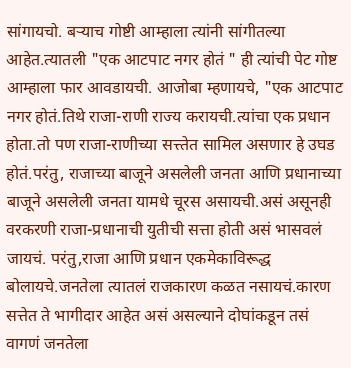सांगायचो. बर्‍याच गोष्टी आम्हाला त्यांनी सांगीतल्या आहेत.त्यातली "एक आटपाट नगर होतं " ही त्यांची पेट गोष्ट आम्हाला फार आवडायची. आजोबा म्हणायचे, "एक आटपाट नगर होतं.तिथे राजा-राणी राज्य करायची.त्यांचा एक प्रधान होता.तो पण राजा-राणीच्या सत्त्तेत सामिल असणार हे उघड होतं.परंतु, राजाच्या बाजूने असलेली जनता आणि प्रधानाच्या बाजूने असलेली जनता यामधे चूरस असायची.असं असूनही वरकरणी राजा-प्रधानाची युतीची सत्ता होती असं भासवलं जायचं. परंतु,राजा आणि प्रधान एकमेकाविरूद्ध बोलायचे.जनतेला त्यातलं राजकारण कळत नसायचं.कारण सत्तेत ते भागीदार आहेत असं असल्याने दोघांकडून तसं वागणं जनतेला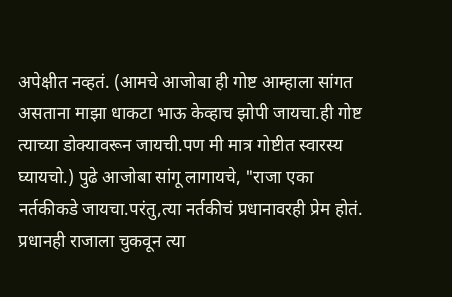अपेक्षीत नव्हतं. (आमचे आजोबा ही गोष्ट आम्हाला सांगत असताना माझा धाकटा भाऊ केव्हाच झोपी जायचा.ही गोष्ट त्याच्या डोक्यावरून जायची.पण मी मात्र गोष्टीत स्वारस्य घ्यायचो.) पुढे आजोबा सांगू लागायचे, "राजा एका नर्तकीकडे जायचा.परंतु,त्या नर्तकीचं प्रधानावरही प्रेम होतं. प्रधानही राजाला चुकवून त्या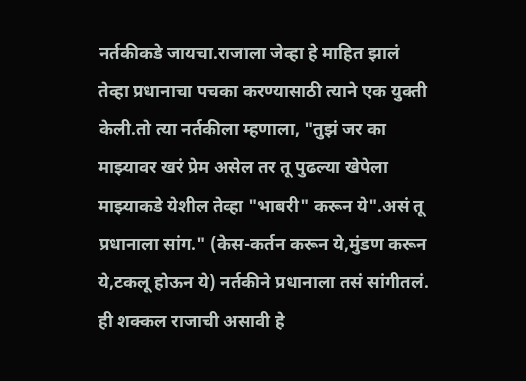नर्तकीकडे जायचा.राजाला जेव्हा हे माहित झालं तेव्हा प्रधानाचा पचका करण्यासाठी त्याने एक युक्ती केली.तो त्या नर्तकीला म्हणाला, "तुझं जर का माझ्यावर खरं प्रेम असेल तर तू पुढल्या खेपेला माझ्याकडे येशील तेव्हा "भाबरी" करून ये".असं तू प्रधानाला सांग." (केस-कर्तन करून ये,मुंडण करून ये,टकलू होऊन ये) नर्तकीने प्रधानाला तसं सांगीतलं. ही शक्कल राजाची असावी हे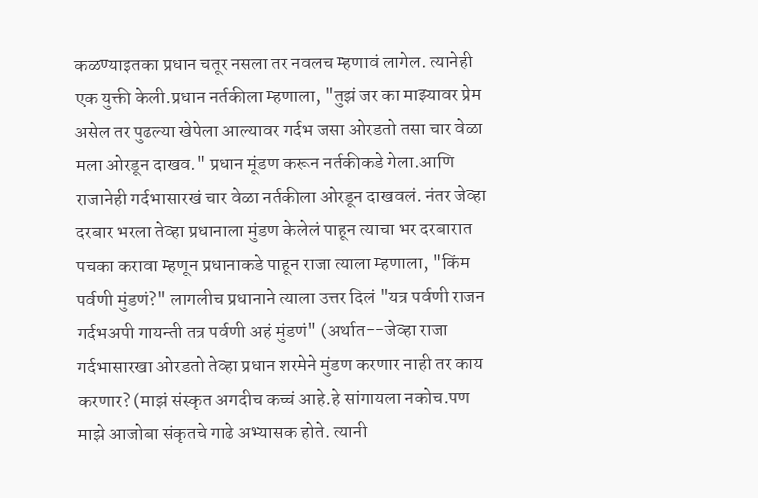कळण्याइतका प्रधान चतूर नसला तर नवलच म्हणावं लागेल. त्यानेही एक युक्ती केली.प्रधान नर्तकीला म्हणाला, "तुझं जर का माझ्यावर प्रेम असेल तर पुढल्या खेपेला आल्यावर गर्दभ जसा ओरडतो तसा चार वेळा मला ओरडून दाखव." प्रधान मूंडण करून नर्तकीकडे गेला.आणि राजानेही गर्दभासारखं चार वेळा नर्तकीला ओरडून दाखवलं. नंतर जेव्हा दरबार भरला तेव्हा प्रधानाला मुंडण केलेलं पाहून त्याचा भर दरबारात पचका करावा म्हणून प्रधानाकडे पाहून राजा त्याला म्हणाला, "किंम पर्वणी मुंडणं?" लागलीच प्रधानाने त्याला उत्तर दिलं "यत्र पर्वणी राजन गर्दभअपी गायन्ती तत्र पर्वणी अहं मुंडणं" (अर्थात--जेव्हा राजा गर्दभासारखा ओरडतो तेव्हा प्रधान शरमेने मुंडण करणार नाही तर काय करणार? (माझं संस्कृत अगदीच कच्चं आहे.हे सांगायला नकोच.पण माझे आजोबा संकृतचे गाढे अभ्यासक होते. त्यानी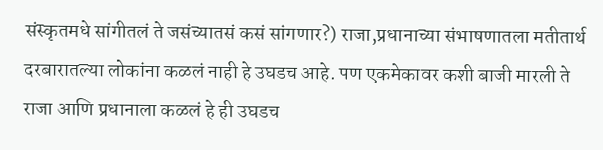संस्कृतमधे सांगीतलं ते जसंच्यातसं कसं सांगणार?) राजा,प्रधानाच्या संभाषणातला मतीतार्थ दरबारातल्या लोकांना कळलं नाही हे उघडच आहे. पण एकमेकावर कशी बाजी मारली ते राजा आणि प्रधानाला कळलं हे ही उघडच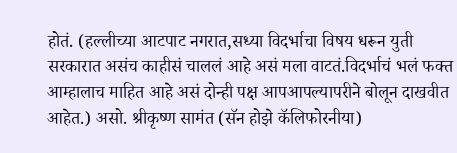होतं. (हल्लीच्या आटपाट नगरात,सध्या विदर्भाचा विषय धरून युती सरकारात असंच काहीसं चाललं आहे असं मला वाटतं.विदर्भाचं भलं फक्त आम्हालाच माहित आहे असं दोन्ही पक्ष आपआपल्यापरीने बोलून दाखवीत आहेत.) असो. श्रीकृष्ण सामंत (सॅन होझे कॅलिफोरनीया)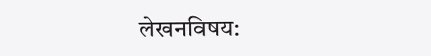लेखनविषय: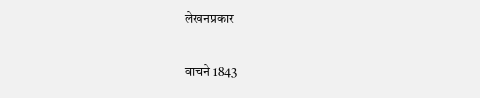लेखनप्रकार

वाचने 1843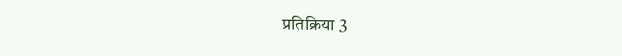प्रतिक्रिया 3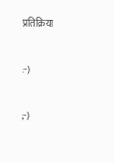प्रतिक्रिया

:-)

;-)